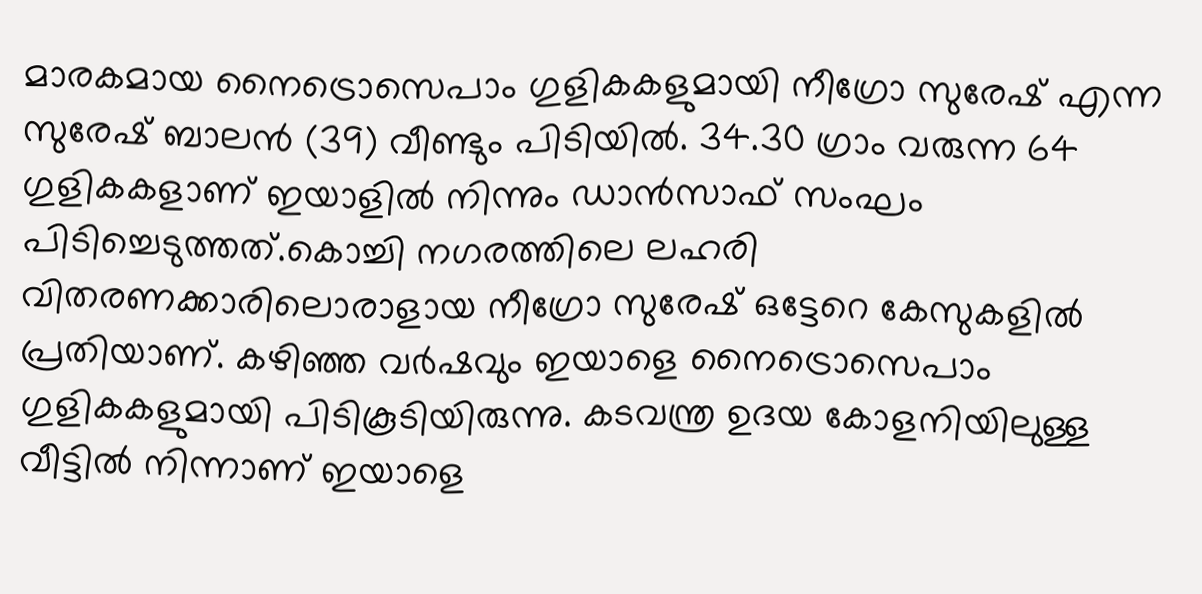മാരകമായ നൈട്രൊസെപാം ഗുളികകളുമായി നീഗ്രോ സുരേഷ് എന്ന സുരേഷ് ബാലൻ (39) വീണ്ടും പിടിയില്‍. 34.30 ഗ്രാം വരുന്ന 64 ഗുളികകളാണ് ഇയാളില്‍ നിന്നും ഡാൻസാഫ് സംഘം പിടിച്ചെടുത്തത്.കൊച്ചി നഗരത്തിലെ ലഹരി വിതരണക്കാരിലൊരാളായ നീഗ്രോ സുരേഷ് ഒട്ടേറെ കേസുകളില്‍ പ്രതിയാണ്. കഴിഞ്ഞ വർഷവും ഇയാളെ നൈട്രൊസെപാം ഗുളികകളുമായി പിടികൂടിയിരുന്നു. കടവന്ത്ര ഉദയ കോളനിയിലുള്ള വീട്ടില്‍ നിന്നാണ് ഇയാളെ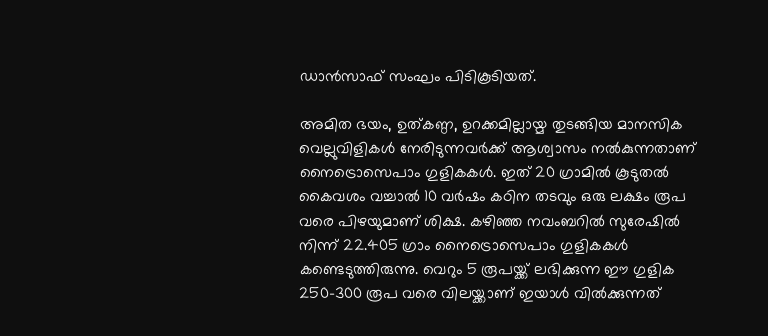ഡാൻസാഫ് സംഘം പിടികൂടിയത്.

അമിത ഭയം, ഉത്കണ്ഠ, ഉറക്കമില്ലായ്മ തുടങ്ങിയ മാനസിക വെല്ലുവിളികള്‍ നേരിടുന്നവർക്ക് ആശ്വാസം നല്‍കുന്നതാണ് നൈട്രൊസെപാം ഗുളികകള്‍. ഇത് 20 ഗ്രാമില്‍ കൂടുതല്‍ കൈവശം വച്ചാല്‍ 10 വർഷം കഠിന തടവും ഒരു ലക്ഷം രൂപ വരെ പിഴയുമാണ് ശിക്ഷ. കഴിഞ്ഞ നവംബറില്‍ സുരേഷില്‍ നിന്ന് 22.405 ഗ്രാം നൈട്രൊസെപാം ഗുളികകള്‍ കണ്ടെടുത്തിരുന്നു. വെറും 5 രൂപയ്ക്ക് ലഭിക്കുന്ന ഈ ഗുളിക 250-300 രൂപ വരെ വിലയ്ക്കാണ് ഇയാള്‍ വില്‍ക്കുന്നത്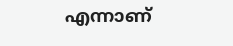എന്നാണ്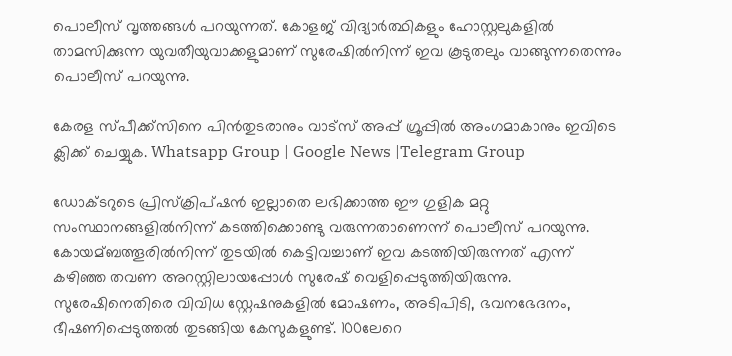പൊലീസ് വൃത്തങ്ങള്‍ പറയുന്നത്. കോളജ് വിദ്യാർത്ഥികളും ഹോസ്റ്റലുകളില്‍ താമസിക്കുന്ന യുവതീയുവാക്കളുമാണ് സുരേഷില്‍നിന്ന് ഇവ കൂടുതലും വാങ്ങുന്നതെന്നും പൊലീസ് പറയുന്നു.

കേരള സ്പീക്ക്സിനെ പിൻതുടരാനും വാട്സ് അപ്പ് ഗ്രൂപ്പിൽ അംഗമാകാനും ഇവിടെ ക്ലിക്ക് ചെയ്യുക. Whatsapp Group | Google News |Telegram Group

ഡോക്ടറുടെ പ്രിസ്ക്രിപ്ഷൻ ഇല്ലാതെ ലഭിക്കാത്ത ഈ ഗുളിക മറ്റു സംസ്ഥാനങ്ങളില്‍നിന്ന് കടത്തിക്കൊണ്ടു വരുന്നതാണെന്ന് പൊലീസ് പറയുന്നു. കോയമ്ബത്തൂരില്‍നിന്ന് തുടയില്‍ കെട്ടിവച്ചാണ് ഇവ കടത്തിയിരുന്നത് എന്ന് കഴിഞ്ഞ തവണ അറസ്റ്റിലായപ്പോള്‍ സുരേഷ് വെളിപ്പെടുത്തിയിരുന്നു. സുരേഷിനെതിരെ വിവിധ സ്റ്റേഷനുകളില്‍ മോഷണം, അടിപിടി, ഭവനഭേദനം, ഭീഷണിപ്പെടുത്തല്‍ തുടങ്ങിയ കേസുകളുണ്ട്. 100ലേറെ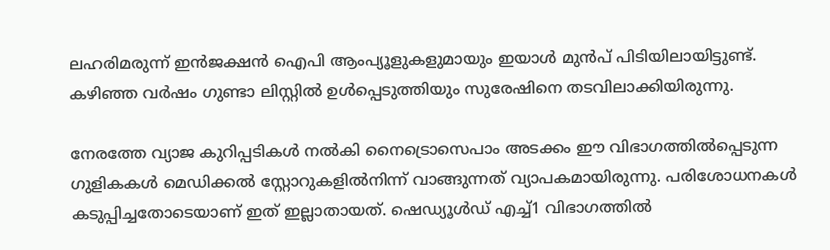ലഹരിമരുന്ന് ഇൻജക്ഷൻ ഐപി ആംപ്യൂളുകളുമായും ഇയാള്‍ മുൻപ് പിടിയിലായിട്ടുണ്ട്. കഴിഞ്ഞ വർഷം ഗുണ്ടാ ലിസ്റ്റില്‍ ഉള്‍പ്പെടുത്തിയും സുരേഷിനെ തടവിലാക്കിയിരുന്നു.

നേരത്തേ വ്യാജ കുറിപ്പടികള്‍ നല്‍കി നൈട്രൊസെപാം അടക്കം ഈ വിഭാഗത്തില്‍പ്പെടുന്ന ഗുളികകള്‍ മെഡിക്കല്‍ സ്റ്റോറുകളില്‍നിന്ന് വാങ്ങുന്നത് വ്യാപകമായിരുന്നു. പരിശോധനകള്‍ കടുപ്പിച്ചതോടെയാണ് ഇത് ഇല്ലാതായത്. ഷെഡ്യൂള്‍ഡ് എച്ച്‌1 വിഭാഗത്തില്‍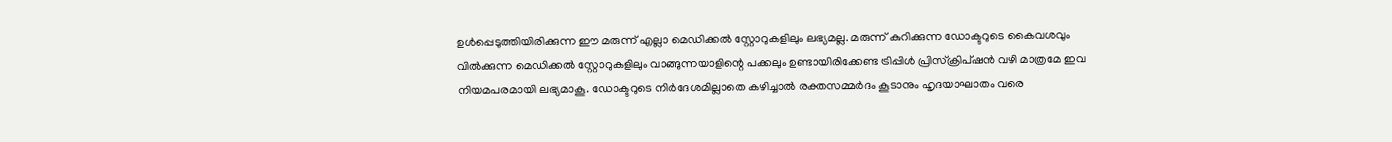ഉള്‍പ്പെടുത്തിയിരിക്കുന്ന ഈ മരുന്ന് എല്ലാ മെഡിക്കല്‍ സ്റ്റോറുകളിലും ലഭ്യമല്ല. മരുന്ന് കുറിക്കുന്ന ഡോക്ടറുടെ കൈവശവും വില്‍ക്കുന്ന മെഡിക്കല്‍ സ്റ്റോറുകളിലും വാങ്ങുന്നയാളിന്റെ പക്കലും ഉണ്ടായിരിക്കേണ്ട ട്രിപ്പിള്‍ പ്രിസ്ക്രിപ്ഷൻ വഴി മാത്രമേ ഇവ നിയമപരമായി ലഭ്യമാകൂ. ഡോക്ടറുടെ നിർദേശമില്ലാതെ കഴിച്ചാല്‍ രക്തസമ്മർദം കൂടാനും ഹൃദയാഘാതം വരെ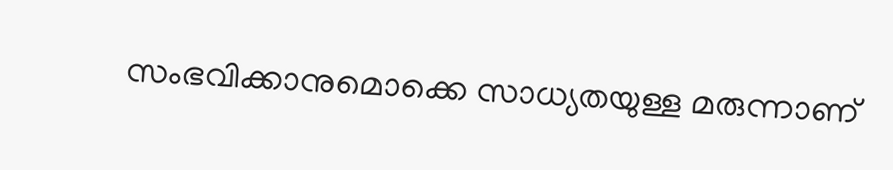സംഭവിക്കാനുമൊക്കെ സാധ്യതയുള്ള മരുന്നാണ്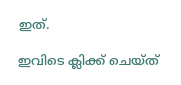ഇത്.

ഇവിടെ ക്ലിക്ക് ചെയ്ത്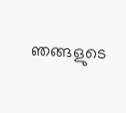ഞങ്ങളുടെ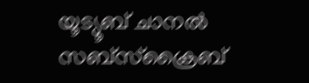യൂട്യൂബ് ചാനൽ സബ്സ്ക്രൈബ്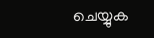ചെയ്യുക